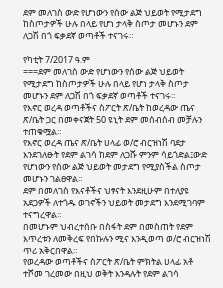ደም መለገስ ውድ የሆነውን የሰው ልጅ ህይወት የሚታደግ ከስጦታዎች ሁሉ በላይ የሆነ ታላቅ ስጦታ መሆኑን ደም ለጋሽ በጎ ፍቃደኛ ወጣቶች ተናገሩ።

የካቲት 7/2017 ዓ.ም
===ደም መለገስ ውድ የሆነውን የሰው ልጅ ህይወት የሚታደግ ከስጦታዎች ሁሉ በላይ የሆነ ታላቅ ስጦታ መሆኑን ደም ለጋሽ በጎ ፍቃደኛ ወጣቶች ተናገሩ።
የእኖር ወረዳ ወጣቶችና ስፖርት ጽ/ቤት ከወረዳው ጤና ጽ/ቤት ጋር በመቀናጀት 50 ዩኒት ደም መሰብሰብ መቻሉን ተጠቁሟል።
የእኖር ወረዳ ጤና ጽ/ቤት ሀላፊ ወ/ሮ ብርዝነሽ ባደታ እንደገለፁት የደም ልገሳ ከደም ለጋሹ ምንም ሳይጎድል፤ውድ የሆነውን የሰው ልጅ ህይወት መታደግ የሚያስችል ስጦታ መሆኑን ገልፀዋል።
ደም በመለገስ የእናቶችና ህፃናት እንደዚሁም በተለያዩ አደጋዎች ለተጎዱ ወገኖችን ህይወት መታደግ እንደሚገባም ተናግረዋል።
በመሆኑም ህብረተሰቡ በስፋት ደም በመስጠት የደም እጥረቱን ለመቅረፍ የበኩሉን ሚና እንዲወጣ ወ/ሮ ብርዝነሽ ጥሪ አቅርበዋል።
የወረዳው ወጣቶችና ስፖርት ጽ/ቤት ምክትል ሀላፊ አቶ ተሾመ ገረመው በዚህ ወቅት እንዳሉት የደም ልገሳ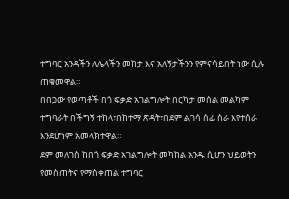ተግባር አንዳችን ለሌላችን መከታ እና አለኝታችንን የምናሳይበት ነው ሲሉ ጠቁመዋል።
በበጋው የወጣቶች በጎ ፍቃድ አገልግሎት በርካታ መሰል መልካም ተግባራት በችግኝ ተከላ፣በከተማ ጽዳት፣በደም ልገሳ ሰፊ ስራ እየተሰራ እንደሆነም አመላክተዋል።
ደም መለገስ ከበጎ ፍቃድ አገልግሎት መካከል አንዱ ሲሆን ህይወትን የመስጠትና የማስቀጠል ተግባር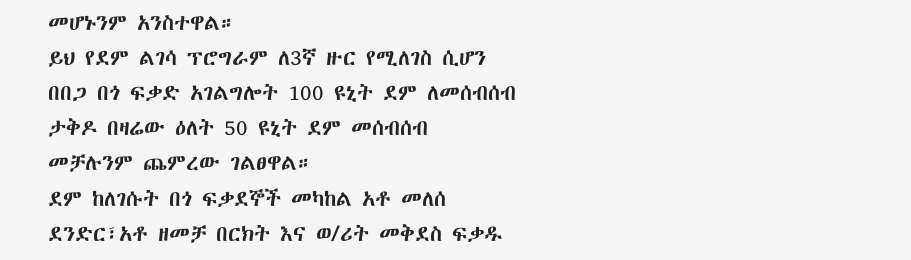መሆኑንም አንስተዋል።
ይህ የደም ልገሳ ፕሮግራም ለ3ኛ ዙር የሚለገስ ሲሆን በበጋ በጎ ፍቃድ አገልግሎት 100 ዩኒት ደም ለመሰብሰብ ታቅዶ በዛሬው ዕለት 50 ዩኒት ደም መሰብሰብ መቻሉንም ጨምረው ገልፀዋል።
ደም ከለገሱት በጎ ፍቃደኞች መካከል አቶ መለሰ ደንድር፣አቶ ዘመቻ በርክት እና ወ/ሪት መቅደስ ፍቃዱ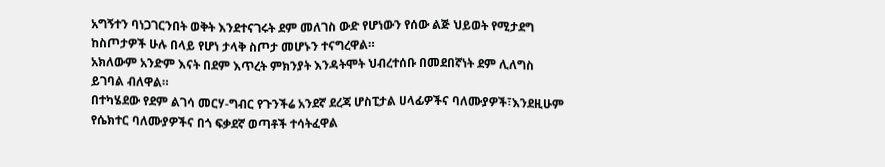አግኝተን ባነጋገርንበት ወቅት እንደተናገሩት ደም መለገስ ውድ የሆነውን የሰው ልጅ ህይወት የሚታደግ ከስጦታዎች ሁሉ በላይ የሆነ ታላቅ ስጦታ መሆኑን ተናግረዋል።
አክለውም አንድም እናት በደም እጥረት ምክንያት እንዳትሞት ህብረተሰቡ በመደበኛነት ደም ሊለግስ ይገባል ብለዋል።
በተካሄደው የደም ልገሳ መርሃ-ግብር የጉንችሬ አንደኛ ደረጃ ሆስፒታል ሀላፊዎችና ባለሙያዎች፣እንደዚሁም የሴክተር ባለሙያዎችና በጎ ፍቃደኛ ወጣቶች ተሳትፈዋል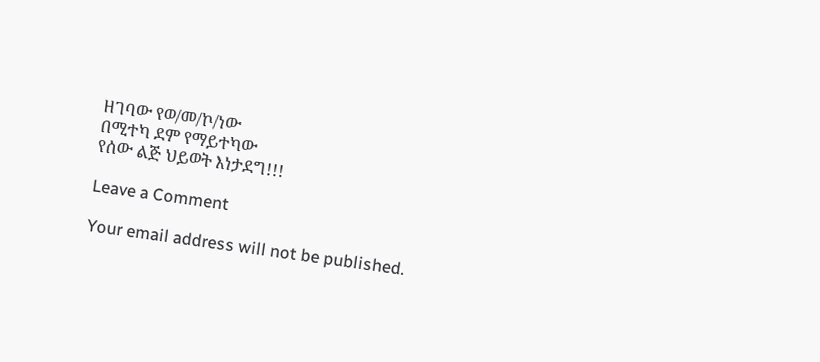ዘገባው የወ/መ/ኮ/ነው
በሚተካ ደም የማይተካው
የሰው ልጅ ህይወት እነታደግ!!!

Leave a Comment

Your email address will not be published.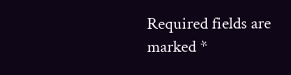Required fields are marked *